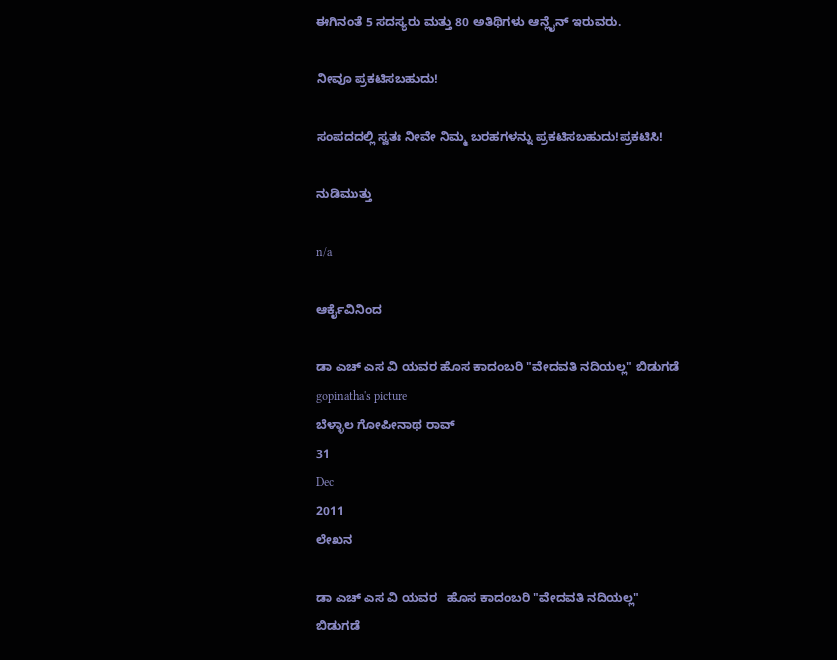ಈಗಿನಂತೆ 5 ಸದಸ್ಯರು ಮತ್ತು 80 ಅತಿಥಿಗಳು ಆನ್ಲೈನ್ ಇರುವರು.

ನೀವೂ ಪ್ರಕಟಿಸಬಹುದು!

ಸಂಪದದಲ್ಲಿ ಸ್ವತಃ ನೀವೇ ನಿಮ್ಮ ಬರಹಗಳನ್ನು ಪ್ರಕಟಿಸಬಹುದು!ಪ್ರಕಟಿಸಿ!

ನುಡಿಮುತ್ತು

n/a

ಆರ್ಕೈವಿನಿಂದ

ಡಾ ಎಚ್ ಎಸ ವಿ ಯವರ ಹೊಸ ಕಾದಂಬರಿ "ವೇದವತಿ ನದಿಯಲ್ಲ" ಬಿಡುಗಡೆ
gopinatha's picture
ಬೆಳ್ಳಾಲ ಗೋಪೀನಾಥ ರಾವ್
31
Dec
2011
ಲೇಖನ

ಡಾ ಎಚ್ ಎಸ ವಿ ಯವರ   ಹೊಸ ಕಾದಂಬರಿ "ವೇದವತಿ ನದಿಯಲ್ಲ"   ಬಿಡುಗಡೆ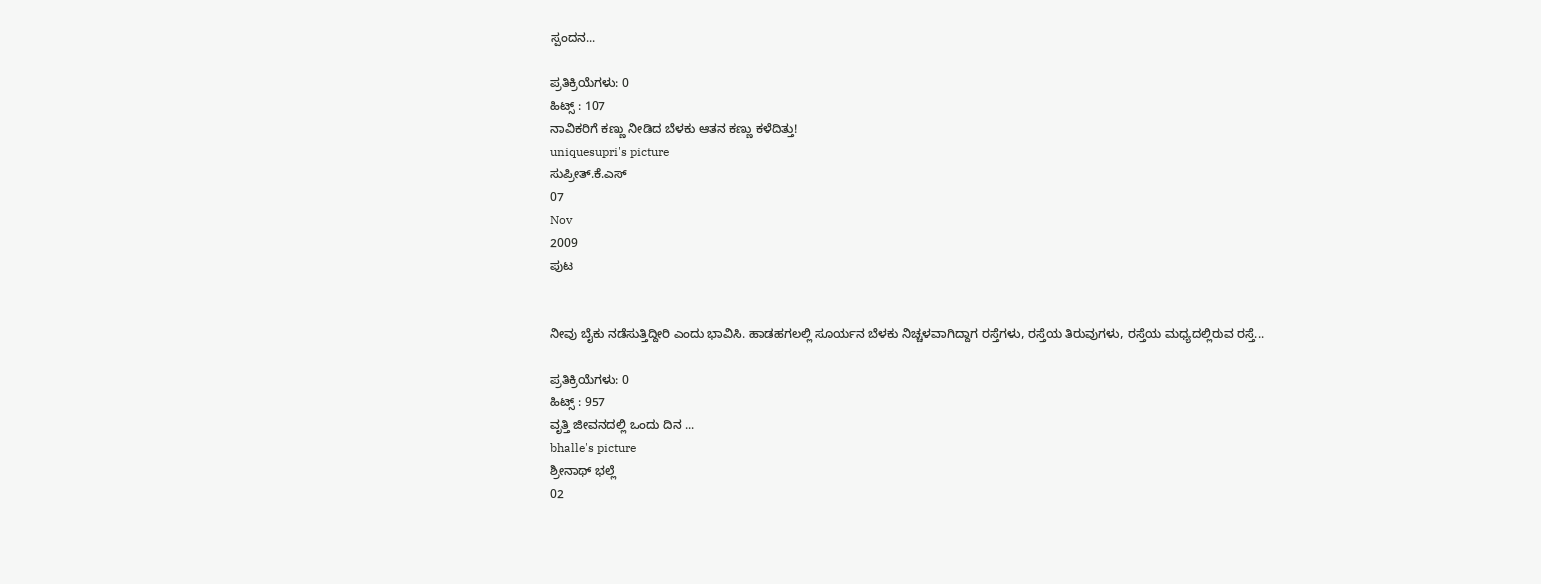ಸ್ಪಂದನ...

ಪ್ರತಿಕ್ರಿಯೆಗಳು: 0
ಹಿಟ್ಸ್ : 107
ನಾವಿಕರಿಗೆ ಕಣ್ಣು ನೀಡಿದ ಬೆಳಕು ಆತನ ಕಣ್ಣು ಕಳೆದಿತ್ತು!
uniquesupri's picture
ಸುಪ್ರೀತ್.ಕೆ.ಎಸ್
07
Nov
2009
ಪುಟ


ನೀವು ಬೈಕು ನಡೆಸುತ್ತಿದ್ದೀರಿ ಎಂದು ಭಾವಿಸಿ. ಹಾಡಹಗಲಲ್ಲಿ ಸೂರ್ಯನ ಬೆಳಕು ನಿಚ್ಚಳವಾಗಿದ್ದಾಗ ರಸ್ತೆಗಳು, ರಸ್ತೆಯ ತಿರುವುಗಳು, ರಸ್ತೆಯ ಮಧ್ಯದಲ್ಲಿರುವ ರಸ್ತೆ...

ಪ್ರತಿಕ್ರಿಯೆಗಳು: 0
ಹಿಟ್ಸ್ : 957
ವೃತ್ತಿ ಜೀವನದಲ್ಲಿ ಒಂದು ದಿನ ...
bhalle's picture
ಶ್ರೀನಾಥ್ ಭಲ್ಲೆ
02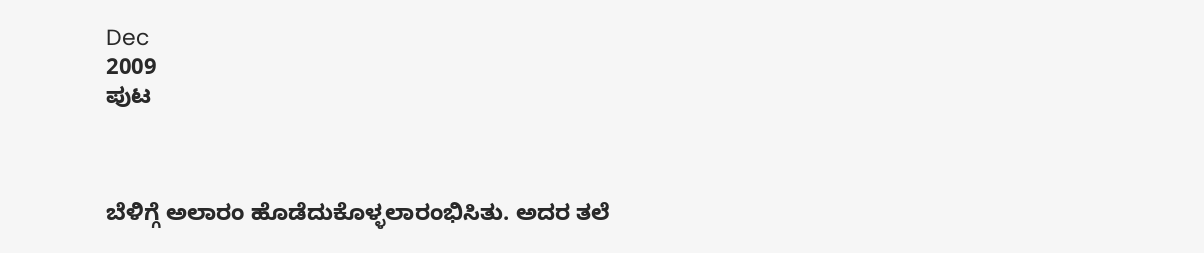Dec
2009
ಪುಟ



ಬೆಳಿಗ್ಗೆ ಅಲಾರಂ ಹೊಡೆದುಕೊಳ್ಳಲಾರಂಭಿಸಿತು. ಅದರ ತಲೆ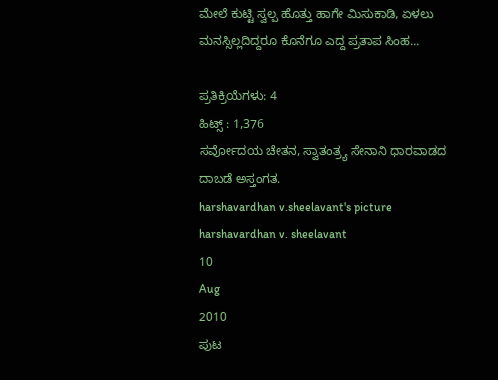ಮೇಲೆ ಕುಟ್ಟಿ ಸ್ವಲ್ಪ ಹೊತ್ತು ಹಾಗೇ ಮಿಸುಕಾಡಿ, ಏಳಲು ಮನಸ್ಸಿಲ್ಲದಿದ್ದರೂ ಕೊನೆಗೂ ಎದ್ದ ಪ್ರತಾಪ ಸಿಂಹ...

ಪ್ರತಿಕ್ರಿಯೆಗಳು: 4
ಹಿಟ್ಸ್ : 1,376
ಸರ್ವೋದಯ ಚೇತನ, ಸ್ವಾತಂತ್ರ್ಯ ಸೇನಾನಿ ಧಾರವಾಡದ ದಾಬಡೆ ಅಸ್ತಂಗತ.
harshavardhan v.sheelavant's picture
harshavardhan v. sheelavant
10
Aug
2010
ಪುಟ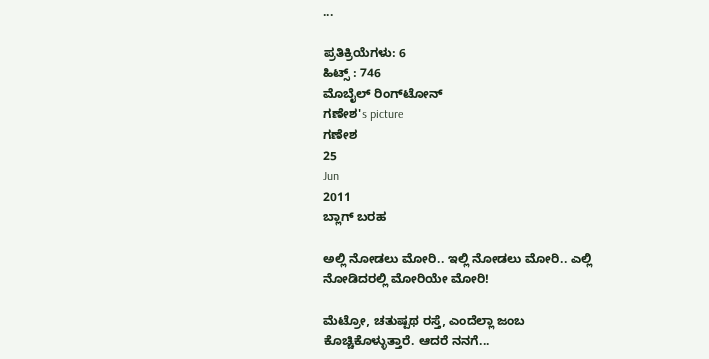...

ಪ್ರತಿಕ್ರಿಯೆಗಳು: 6
ಹಿಟ್ಸ್ : 746
ಮೊಬೈಲ್ ರಿಂಗ್‌ಟೋನ್
ಗಣೇಶ's picture
ಗಣೇಶ
25
Jun
2011
ಬ್ಲಾಗ್ ಬರಹ

ಅಲ್ಲಿ ನೋಡಲು ಮೋರಿ.. ಇಲ್ಲಿ ನೋಡಲು ಮೋರಿ.. ಎಲ್ಲಿ ನೋಡಿದರಲ್ಲಿ ಮೋರಿಯೇ ಮೋರಿ!

ಮೆಟ್ರ‍ೋ, ಚತುಷ್ಪಥ ರಸ್ತೆ, ಎಂದೆಲ್ಲಾ ಜಂಬ ಕೊಚ್ಚಿಕೊಳ್ಳುತ್ತಾರೆ. ಆದರೆ ನನಗೆ...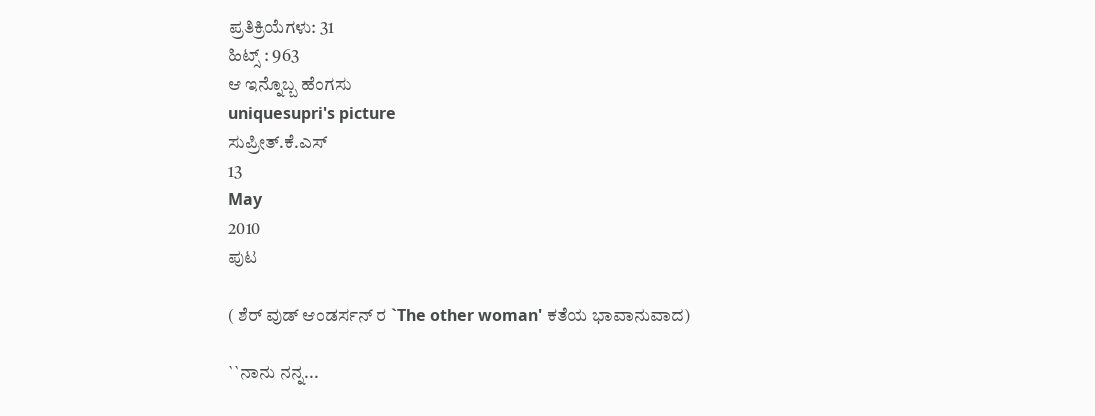ಪ್ರತಿಕ್ರಿಯೆಗಳು: 31
ಹಿಟ್ಸ್ : 963
ಆ ಇನ್ನೊಬ್ಬ ಹೆಂಗಸು
uniquesupri's picture
ಸುಪ್ರೀತ್.ಕೆ.ಎಸ್
13
May
2010
ಪುಟ

( ಶೆರ್ ವುಡ್ ಆಂಡರ್ಸನ್ ರ `The other woman' ಕತೆಯ ಭಾವಾನುವಾದ)

``ನಾನು ನನ್ನ...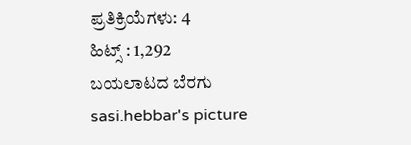ಪ್ರತಿಕ್ರಿಯೆಗಳು: 4
ಹಿಟ್ಸ್ : 1,292
ಬಯಲಾಟದ ಬೆರಗು
sasi.hebbar's picture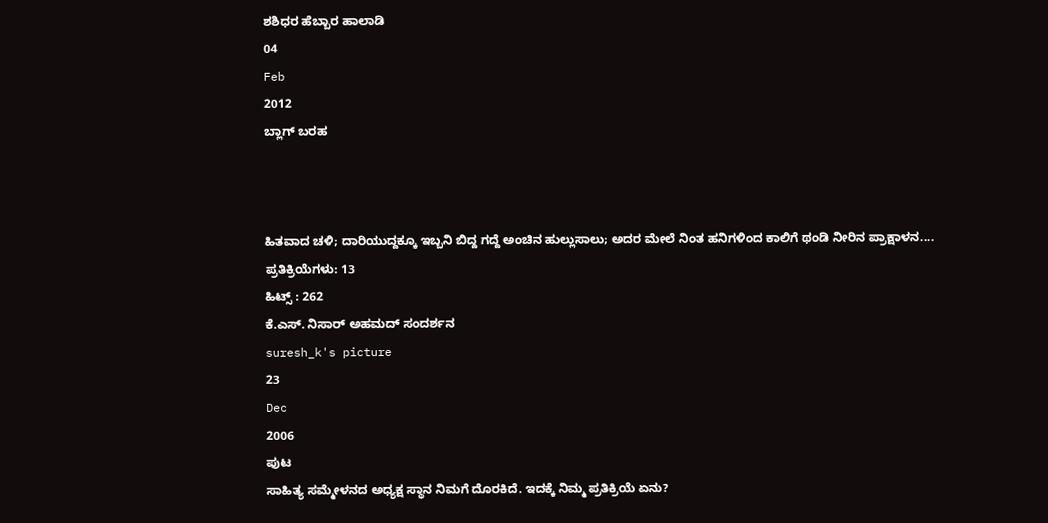ಶಶಿಧರ ಹೆಬ್ಬಾರ ಹಾಲಾಡಿ
04
Feb
2012
ಬ್ಲಾಗ್ ಬರಹ



ಹಿತವಾದ ಚಳಿ; ದಾರಿಯುದ್ದಕ್ಕೂ ಇಬ್ಬನಿ ಬಿದ್ದ ಗದ್ದೆ ಅಂಚಿನ ಹುಲ್ಲುಸಾಲು; ಅದರ ಮೇಲೆ ನಿಂತ ಹನಿಗಳಿಂದ ಕಾಲಿಗೆ ಥಂಡಿ ನೀರಿನ ಪ್ರಾಕ್ಷಾಳನ....
ಪ್ರತಿಕ್ರಿಯೆಗಳು: 13
ಹಿಟ್ಸ್ : 262
ಕೆ.ಎಸ್‌. ನಿಸಾರ್‌ ಅಹಮದ್‌ ಸಂದರ್ಶನ
suresh_k's picture
23
Dec
2006
ಪುಟ
ಸಾಹಿತ್ಯ ಸಮ್ಮೇಳನದ ಅಧ್ಯಕ್ಷ ಸ್ಥಾನ ನಿಮಗೆ ದೊರಕಿದೆ. ಇದಕ್ಕೆ ನಿಮ್ಮ ಪ್ರತಿಕ್ರಿಯೆ ಏನು?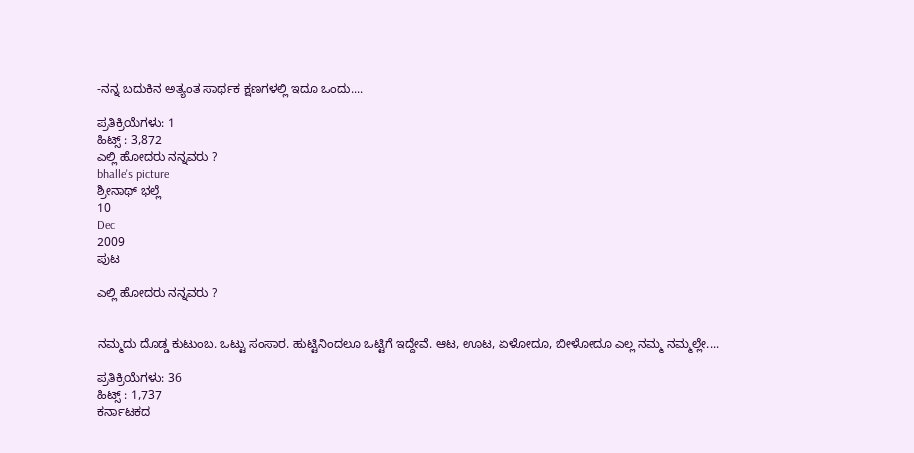-ನನ್ನ ಬದುಕಿನ ಅತ್ಯಂತ ಸಾರ್ಥಕ ಕ್ಷಣಗಳಲ್ಲಿ ಇದೂ ಒಂದು....

ಪ್ರತಿಕ್ರಿಯೆಗಳು: 1
ಹಿಟ್ಸ್ : 3,872
ಎಲ್ಲಿ ಹೋದರು ನನ್ನವರು ?
bhalle's picture
ಶ್ರೀನಾಥ್ ಭಲ್ಲೆ
10
Dec
2009
ಪುಟ

ಎಲ್ಲಿ ಹೋದರು ನನ್ನವರು ?


ನಮ್ಮದು ದೊಡ್ಡ ಕುಟುಂಬ. ಒಟ್ಟು ಸಂಸಾರ. ಹುಟ್ಟಿನಿಂದಲೂ ಒಟ್ಟಿಗೆ ಇದ್ದೇವೆ. ಆಟ, ಊಟ, ಏಳೋದೂ, ಬೀಳೋದೂ ಎಲ್ಲ ನಮ್ಮ ನಮ್ಮಲ್ಲೇ....

ಪ್ರತಿಕ್ರಿಯೆಗಳು: 36
ಹಿಟ್ಸ್ : 1,737
ಕರ್ನಾಟಕದ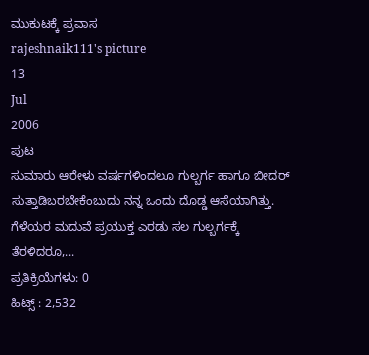ಮುಕುಟಕ್ಕೆ ಪ್ರವಾಸ
rajeshnaik111's picture
13
Jul
2006
ಪುಟ
ಸುಮಾರು ಆರೇಳು ವರ್ಷಗಳಿಂದಲೂ ಗುಲ್ಬರ್ಗ ಹಾಗೂ ಬೀದರ್ ಸುತ್ತಾಡಿಬರಬೇಕೆಂಬುದು ನನ್ನ ಒಂದು ದೊಡ್ಡ ಆಸೆಯಾಗಿತ್ತು. ಗೆಳೆಯರ ಮದುವೆ ಪ್ರಯುಕ್ತ ಎರಡು ಸಲ ಗುಲ್ಬರ್ಗಕ್ಕೆ ತೆರಳಿದರೂ,...
ಪ್ರತಿಕ್ರಿಯೆಗಳು: 0
ಹಿಟ್ಸ್ : 2,532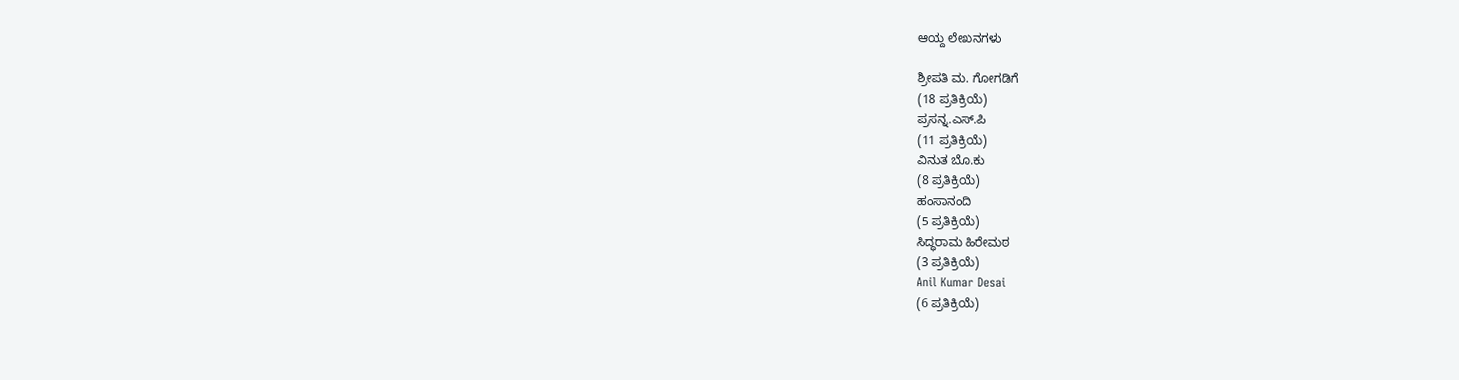ಆಯ್ದ ಲೇಖನಗಳು

ಶ್ರೀಪತಿ ಮ. ಗೋಗಡಿಗೆ
(18 ಪ್ರತಿಕ್ರಿಯೆ)
ಪ್ರಸನ್ನ.ಎಸ್.ಪಿ
(11 ಪ್ರತಿಕ್ರಿಯೆ)
ವಿನುತ ಬೊ.ಕು
(8 ಪ್ರತಿಕ್ರಿಯೆ)
ಹಂಸಾನಂದಿ
(5 ಪ್ರತಿಕ್ರಿಯೆ)
ಸಿದ್ಧರಾಮ ಹಿರೇಮಠ
(3 ಪ್ರತಿಕ್ರಿಯೆ)
Anil Kumar Desai
(6 ಪ್ರತಿಕ್ರಿಯೆ)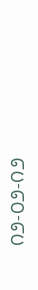೧೨-೦೨-೧೨ ‍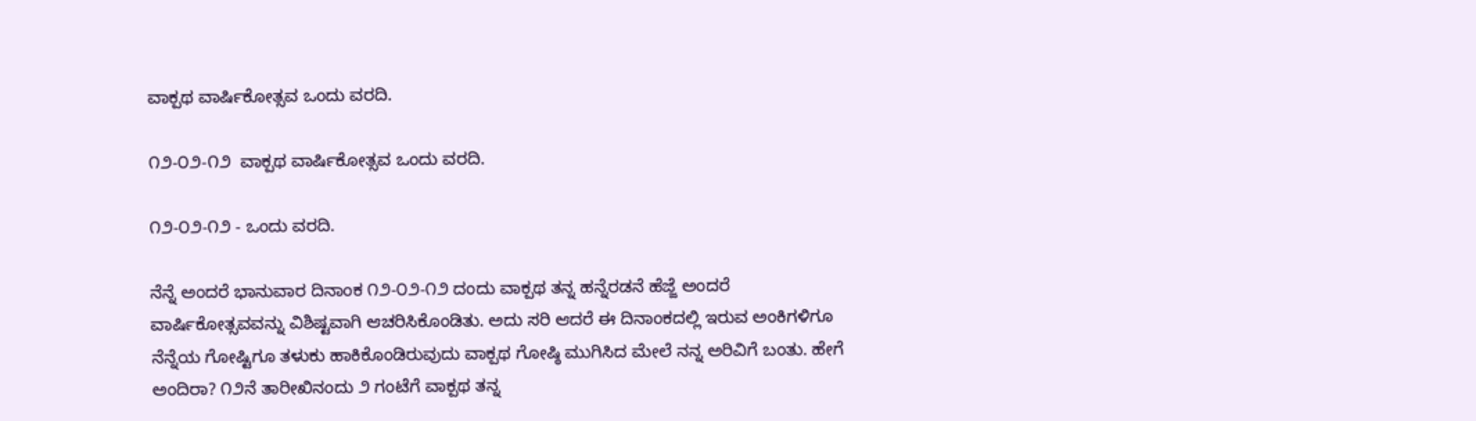ವಾಕ್ಪಥ ವಾರ್ಷಿಕೋತ್ಸವ‌ ಒಂದು ವರದಿ.

೧೨-೦೨-೧೨ ‍ ವಾಕ್ಪಥ ವಾರ್ಷಿಕೋತ್ಸವ‌ ಒಂದು ವರದಿ.

೧೨-೦೨-೧೨ - ಒಂದು ವರದಿ.

ನೆನ್ನೆ ಅಂದರೆ ಭಾನುವಾರ ದಿನಾಂಕ ೧೨-೦೨-೧೨ ದಂದು ವಾಕ್ಪಥ ತನ್ನ ಹನ್ನೆರಡನೆ ಹೆಜ್ಜೆ ಅಂದರೆ ವಾರ್ಷಿಕೋತ್ಸವವನ್ನು ವಿಶಿಷ್ಟವಾಗಿ ಆಚರಿಸಿಕೊಂಡಿತು. ಅದು ಸರಿ ಆದರೆ ಈ ದಿನಾಂಕದಲ್ಲಿ ಇರುವ ಅಂಕಿಗಳಿಗೂ ನೆನ್ನೆಯ ಗೋಷ್ಟಿಗೂ ತಳುಕು ಹಾಕಿಕೊಂಡಿರುವುದು ವಾಕ್ಪಥ ಗೋಷ್ಠಿ ಮುಗಿಸಿದ ಮೇಲೆ ನನ್ನ ಅರಿವಿಗೆ ಬಂತು. ಹೇಗೆ ಅಂದಿರಾ? ೧೨ನೆ ತಾರೀಖಿನಂದು ೨ ಗಂಟೆಗೆ ವಾಕ್ಪಥ ತನ್ನ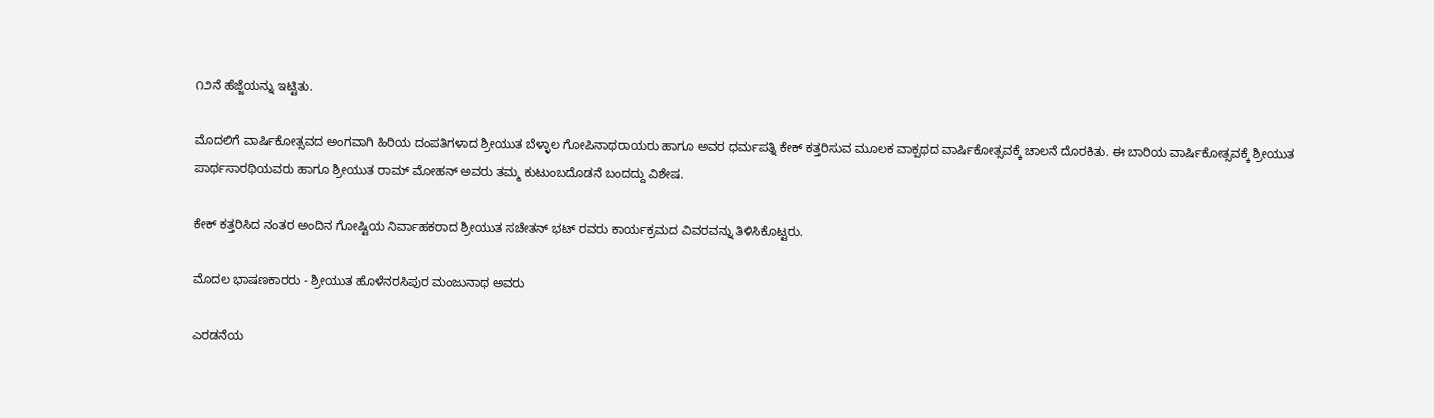೧೨ನೆ ಹೆಜ್ಜೆಯನ್ನು ಇಟ್ಟಿತು.

ಮೊದಲಿಗೆ ವಾರ್ಷಿಕೋತ್ಸವದ ಅಂಗವಾಗಿ ಹಿರಿಯ ದಂಪತಿಗಳಾದ ಶ್ರೀಯುತ ಬೆಳ್ಳಾಲ ಗೋಪಿನಾಥರಾಯರು ಹಾಗೂ ಅವರ ಧರ್ಮಪತ್ನಿ ಕೇಕ್ ಕತ್ತರಿಸುವ ಮೂಲಕ ವಾಕ್ಪಥದ ವಾರ್ಷಿಕೋತ್ಸವಕ್ಕೆ ಚಾಲನೆ ದೊರಕಿತು. ಈ ಬಾರಿಯ ವಾರ್ಷಿಕೋತ್ಸವಕ್ಕೆ ಶ್ರೀಯುತ ಪಾರ್ಥಸಾರಥಿಯವರು ಹಾಗೂ ಶ್ರೀಯುತ ರಾಮ್ ಮೋಹನ್ ಅವರು ತಮ್ಮ ಕುಟುಂಬದೊಡನೆ ಬಂದದ್ದು ವಿಶೇಷ.

ಕೇಕ್ ಕತ್ತರಿಸಿದ ನಂತರ ಅಂದಿನ ಗೋಷ್ಟಿಯ ನಿರ್ವಾಹಕರಾದ ಶ್ರೀಯುತ ಸಚೇತನ್ ಭಟ್ ರವರು ಕಾರ್ಯಕ್ರಮದ ವಿವರವನ್ನು ತಿಳಿಸಿಕೊಟ್ಟರು.

ಮೊದಲ ಭಾಷಣಕಾರರು - ಶ್ರೀಯುತ ಹೊಳೆನರಸಿಪುರ ಮಂಜುನಾಥ ಅವರು

ಎರಡನೆಯ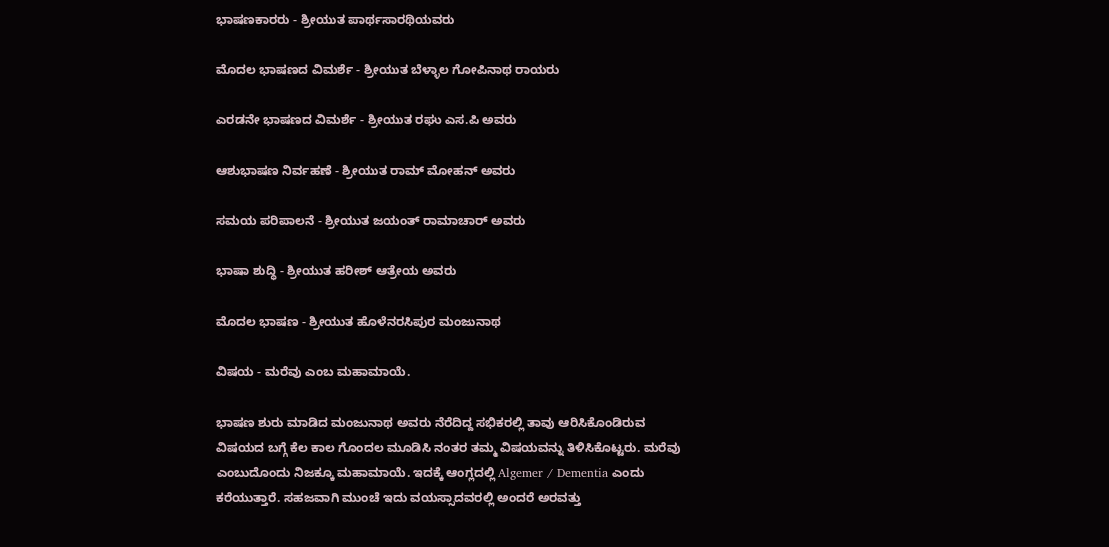ಭಾಷಣಕಾರರು - ಶ್ರೀಯುತ ಪಾರ್ಥಸಾರಥಿಯವರು

ಮೊದಲ ಭಾಷಣದ ವಿಮರ್ಶೆ - ಶ್ರೀಯುತ ಬೆಳ್ಳಾಲ ಗೋಪಿನಾಥ ರಾಯರು

ಎರಡನೇ ಭಾಷಣದ ವಿಮರ್ಶೆ - ಶ್ರೀಯುತ ರಘು ಎಸ.ಪಿ ಅವರು

ಆಶುಭಾಷಣ ನಿರ್ವಹಣೆ - ಶ್ರೀಯುತ ರಾಮ್ ಮೋಹನ್ ಅವರು

ಸಮಯ ಪರಿಪಾಲನೆ - ಶ್ರೀಯುತ ಜಯಂತ್ ರಾಮಾಚಾರ್ ಅವರು

ಭಾಷಾ ಶುದ್ಧಿ - ಶ್ರೀಯುತ ಹರೀಶ್ ಆತ್ರೇಯ ಅವರು

ಮೊದಲ ಭಾಷಣ - ಶ್ರೀಯುತ ಹೊಳೆನರಸಿಪುರ ಮಂಜುನಾಥ

ವಿಷಯ - ಮರೆವು ಎಂಬ ಮಹಾಮಾಯೆ.

ಭಾಷಣ ಶುರು ಮಾಡಿದ ಮಂಜುನಾಥ ಅವರು ನೆರೆದಿದ್ದ ಸಭಿಕರಲ್ಲಿ ತಾವು ಆರಿಸಿಕೊಂಡಿರುವ ವಿಷಯದ ಬಗ್ಗೆ ಕೆಲ ಕಾಲ ಗೊಂದಲ ಮೂಡಿಸಿ ನಂತರ ತಮ್ಮ ವಿಷಯವನ್ನು ತಿಳಿಸಿಕೊಟ್ಟರು. ಮರೆವು ಎಂಬುದೊಂದು ನಿಜಕ್ಕೂ ಮಹಾಮಾಯೆ. ಇದಕ್ಕೆ ಆಂಗ್ಲದಲ್ಲಿ Algemer / Dementia ಎಂದು ಕರೆಯುತ್ತಾರೆ. ಸಹಜವಾಗಿ ಮುಂಚೆ ಇದು ವಯಸ್ಸಾದವರಲ್ಲಿ ಅಂದರೆ ಅರವತ್ತು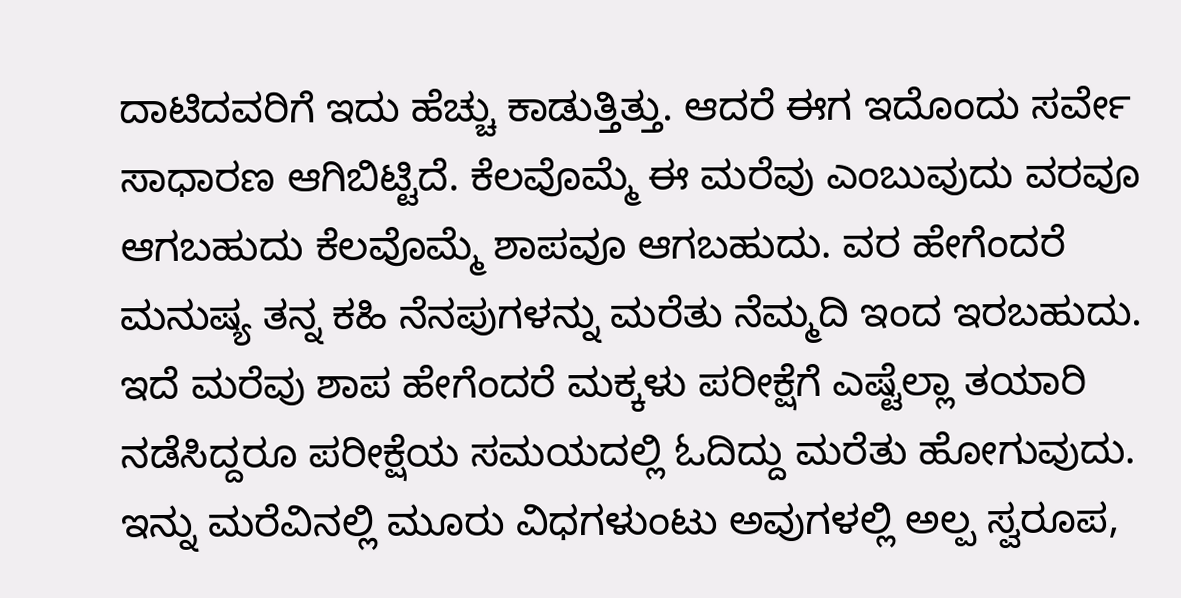ದಾಟಿದವರಿಗೆ ಇದು ಹೆಚ್ಚು ಕಾಡುತ್ತಿತ್ತು. ಆದರೆ ಈಗ ಇದೊಂದು ಸರ್ವೇ ಸಾಧಾರಣ ಆಗಿಬಿಟ್ಟಿದೆ. ಕೆಲವೊಮ್ಮೆ ಈ ಮರೆವು ಎಂಬುವುದು ವರವೂ ಆಗಬಹುದು ಕೆಲವೊಮ್ಮೆ ಶಾಪವೂ ಆಗಬಹುದು. ವರ ಹೇಗೆಂದರೆ ಮನುಷ್ಯ ತನ್ನ ಕಹಿ ನೆನಪುಗಳನ್ನು ಮರೆತು ನೆಮ್ಮದಿ ಇಂದ ಇರಬಹುದು. ಇದೆ ಮರೆವು ಶಾಪ ಹೇಗೆಂದರೆ ಮಕ್ಕಳು ಪರೀಕ್ಷೆಗೆ ಎಷ್ಟೆಲ್ಲಾ ತಯಾರಿ ನಡೆಸಿದ್ದರೂ ಪರೀಕ್ಷೆಯ ಸಮಯದಲ್ಲಿ ಓದಿದ್ದು ಮರೆತು ಹೋಗುವುದು. ಇನ್ನು ಮರೆವಿನಲ್ಲಿ ಮೂರು ವಿಧಗಳುಂಟು ಅವುಗಳಲ್ಲಿ ಅಲ್ಪ ಸ್ವರೂಪ,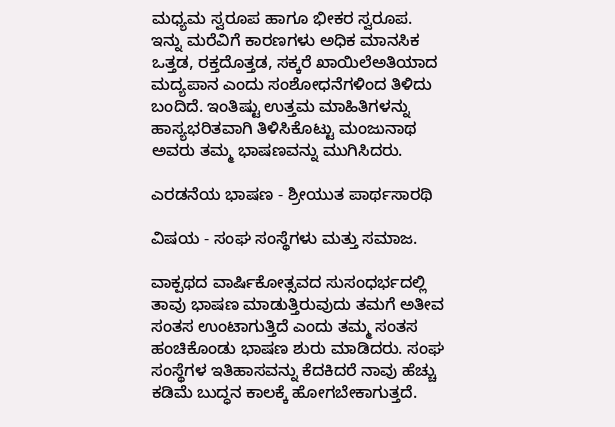ಮಧ್ಯಮ ಸ್ವರೂಪ ಹಾಗೂ ಭೀಕರ ಸ್ವರೂಪ. ಇನ್ನು ಮರೆವಿಗೆ ಕಾರಣಗಳು ಅಧಿಕ ಮಾನಸಿಕ ಒತ್ತಡ, ರಕ್ತದೊತ್ತಡ, ಸಕ್ಕರೆ ಖಾಯಿಲೆಅತಿಯಾದ ಮದ್ಯಪಾನ ಎಂದು ಸಂಶೋಧನೆಗಳಿಂದ ತಿಳಿದು ಬಂದಿದೆ. ಇಂತಿಷ್ಟು ಉತ್ತಮ ಮಾಹಿತಿಗಳನ್ನು ಹಾಸ್ಯಭರಿತವಾಗಿ ತಿಳಿಸಿಕೊಟ್ಟು ಮಂಜುನಾಥ ಅವರು ತಮ್ಮ ಭಾಷಣವನ್ನು ಮುಗಿಸಿದರು.

ಎರಡನೆಯ ಭಾಷಣ - ಶ್ರೀಯುತ ಪಾರ್ಥಸಾರಥಿ

ವಿಷಯ - ಸಂಘ ಸಂಸ್ಥೆಗಳು ಮತ್ತು ಸಮಾಜ.

ವಾಕ್ಪಥದ ವಾರ್ಷಿಕೋತ್ಸವದ ಸುಸಂಧರ್ಭದಲ್ಲಿ ತಾವು ಭಾಷಣ ಮಾಡುತ್ತಿರುವುದು ತಮಗೆ ಅತೀವ ಸಂತಸ ಉಂಟಾಗುತ್ತಿದೆ ಎಂದು ತಮ್ಮ ಸಂತಸ ಹಂಚಿಕೊಂಡು ಭಾಷಣ ಶುರು ಮಾಡಿದರು. ಸಂಘ ಸಂಸ್ಥೆಗಳ ಇತಿಹಾಸವನ್ನು ಕೆದಕಿದರೆ ನಾವು ಹೆಚ್ಚು ಕಡಿಮೆ ಬುದ್ಧನ ಕಾಲಕ್ಕೆ ಹೋಗಬೇಕಾಗುತ್ತದೆ.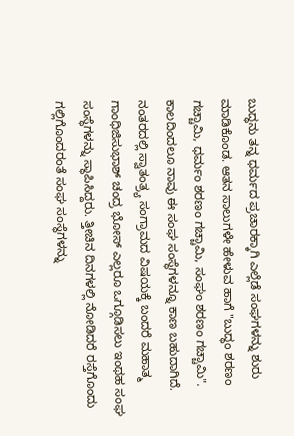ಬುದ್ಧನು ತನ್ನ ಧರ್ಮದ ಪ್ರಚಾರಕ್ಕಾಗಿ ಎಲ್ಲೆಡೆ ಸಂಘಗಳನ್ನು ಶುರು ಮಾಡಿಕೊಂಡ. ಆತನ ಸಾಲುಗಳೇ ಹೇಳುವ ಹಾಗೆ "ಬುದ್ಧಂ ಶರಣಂ ಗಚ್ಚಾಮಿ, ಧರ್ಮಂ ಶರಣಂ ಗಚ್ಚಾಮಿ, ಸಂಘಂ ಶರಣಂ ಗಚ್ಚಾಮಿ".  ಕಾಲದಿಂದಲೂ ನಾವು ಈ ಸಂಘ ಸಂಸ್ಥೆಗಳನ್ನೂ ಕಾಣ ಬಹುದಾಗಿದೆ. ನಂತರದಲ್ಲಿ ಸ್ವಾತಂತ್ರ್ಯ ಸಂಗ್ರಾಮದ ವಿಷಯಕ್ಕೆ ಬಂದರೆ ಮಹಾತ್ಮ ಗಾಂಧಿಜಿಸುಭಾಶ್ ಚಂದ್ರ ಭೋಸ್ ಎಲ್ಲರೂ ಒಗ್ಗೂಡಿಸಲು ಇಂಥಹ ಸಂಘ ಸಂಸ್ಥೆಗಳನ್ನು ಸ್ಥಾಪಿಸಿದ್ದರು. ತ್ತೀಚಿನ ದಿನಗಳಲ್ಲಿ ನೋಡಿದರೆ ರಸ್ತೆಗೊಂದು ಗಲ್ಲಿಗೊಂದರಂತೆ ಸಂಘ ಸಂಸ್ಥೆಗಳನ್ನು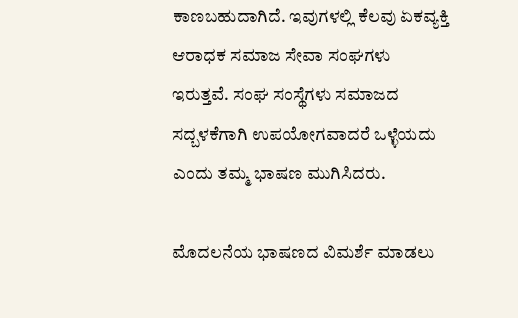ಕಾಣಬಹುದಾಗಿದೆ. ಇವುಗಳಲ್ಲಿ ಕೆಲವು ಏಕವ್ಯಕ್ತಿ ಆರಾಧಕ ಸಮಾಜ ಸೇವಾ ಸಂಘಗಳು ಇರುತ್ತವೆ. ಸಂಘ ಸಂಸ್ಥೆಗಳು ಸಮಾಜದ ಸದ್ಬಳಕೆಗಾಗಿ ಉಪಯೋಗವಾದರೆ ಒಳ್ಳೆಯದು ಎಂದು ತಮ್ಮ ಭಾಷಣ ಮುಗಿಸಿದರು.

ಮೊದಲನೆಯ ಭಾಷಣದ ವಿಮರ್ಶೆ ಮಾಡಲು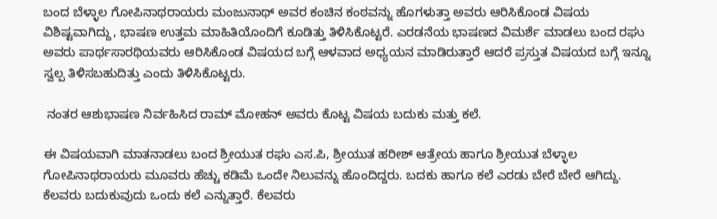ಬಂದ ಬೆಳ್ಳಾಲ ಗೋಪಿನಾಥರಾಯರು ಮಂಜುನಾಥ್ ಅವರ ಕಂಚಿನ ಕಂಠವನ್ನು ಹೊಗಳುತ್ತಾ ಅವರು ಆರಿಸಿಕೊಂಡ ವಿಷಯ ವಿಶಿಷ್ಟವಾಗಿದ್ದು, ಭಾಷಣ ಉತ್ತಮ ಮಾಹಿತಿಯೊಂದಿಗೆ ಕೂಡಿತ್ತು ತಿಳಿಸಿಕೊಟ್ಟರೆ. ಎರಡನೆಯ ಭಾಷಣದ ವಿಮರ್ಶೆ ಮಾಡಲು ಬಂದ ರಘು ಅವರು ಪಾರ್ಥಸಾರಥಿಯವರು ಆರಿಸಿಕೊಂಡ ವಿಷಯದ ಬಗ್ಗೆ ಆಳವಾದ ಅಧ್ಯಯನ ಮಾಡಿರುತ್ತಾರೆ ಆದರೆ ಪ್ರಸ್ತುತ ವಿಷಯದ ಬಗ್ಗೆ ಇನ್ನೂ ಸ್ವಲ್ಪ ತಿಳಿಸಬಹುದಿತ್ತು ಎಂದು ತಿಳಿಸಿಕೊಟ್ಟರು.

 ನಂತರ ಆಶುಭಾಷಣ ನಿರ್ವಹಿಸಿದ ರಾಮ್ ಮೋಹನ್ ಅವರು ಕೊಟ್ಟ ವಿಷಯ ಬದುಕು ಮತ್ತು ಕಲೆ.

ಈ ವಿಷಯವಾಗಿ ಮಾತನಾಡಲು ಬಂದ ಶ್ರೀಯುತ ರಘು ಎಸ.ಪಿ, ಶ್ರೀಯುತ ಹರೀಶ್ ಆತ್ರೇಯ ಹಾಗೂ ಶ್ರೀಯುತ ಬೆಳ್ಳಾಲ ಗೋಪಿನಾಥರಾಯರು ಮೂವರು ಹೆಚ್ಚು ಕಡಿಮೆ ಒಂದೇ ನಿಲುವನ್ನು ಹೊಂದಿದ್ದರು. ಬದಕು ಹಾಗೂ ಕಲೆ ಎರಡು ಬೇರೆ ಬೇರೆ ಆಗಿದ್ದು. ಕೆಲವರು ಬದುಕುವುದು ಒಂದು ಕಲೆ ಎನ್ನುತ್ತಾರೆ. ಕೆಲವರು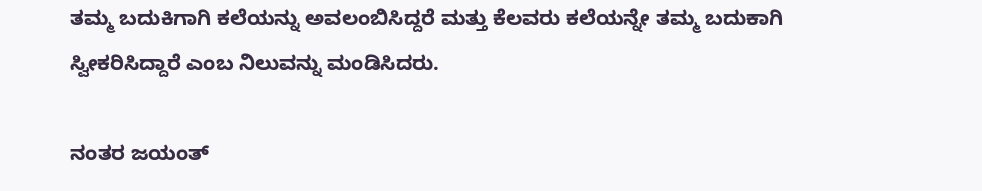ತಮ್ಮ ಬದುಕಿಗಾಗಿ ಕಲೆಯನ್ನು ಅವಲಂಬಿಸಿದ್ದರೆ ಮತ್ತು ಕೆಲವರು ಕಲೆಯನ್ನೇ ತಮ್ಮ ಬದುಕಾಗಿ ಸ್ವೀಕರಿಸಿದ್ದಾರೆ ಎಂಬ ನಿಲುವನ್ನು ಮಂಡಿಸಿದರು.

ನಂತರ ಜಯಂತ್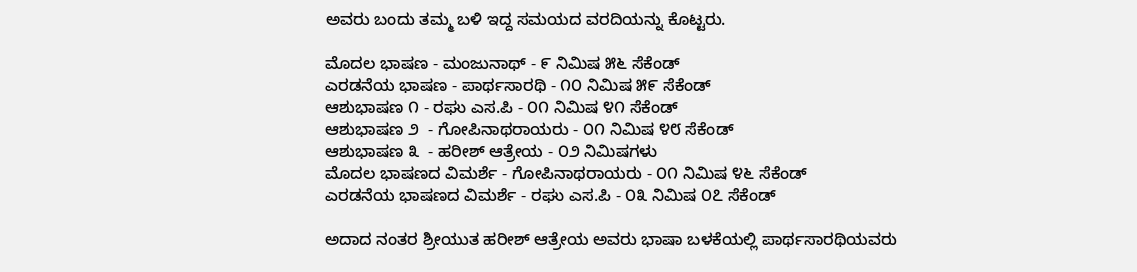ಅವರು ಬಂದು ತಮ್ಮ ಬಳಿ ಇದ್ದ ಸಮಯದ ವರದಿಯನ್ನು ಕೊಟ್ಟರು.

ಮೊದಲ ಭಾಷಣ - ಮಂಜುನಾಥ್ - ೯ ನಿಮಿಷ ೫೬ ಸೆಕೆಂಡ್
ಎರಡನೆಯ ಭಾಷಣ - ಪಾರ್ಥಸಾರಥಿ - ೧೦ ನಿಮಿಷ ೫೯ ಸೆಕೆಂಡ್
ಆಶುಭಾಷಣ ೧ - ರಘು ಎಸ.ಪಿ - ೦೧ ನಿಮಿಷ ೪೧ ಸೆಕೆಂಡ್
ಆಶುಭಾಷಣ ೨  - ಗೋಪಿನಾಥರಾಯರು - ೦೧ ನಿಮಿಷ ೪೮ ಸೆಕೆಂಡ್
ಆಶುಭಾಷಣ ೩  - ಹರೀಶ್ ಆತ್ರೇಯ - ೦೨ ನಿಮಿಷಗಳು
ಮೊದಲ ಭಾಷಣದ ವಿಮರ್ಶೆ - ಗೋಪಿನಾಥರಾಯರು - ೦೧ ನಿಮಿಷ ೪೬ ಸೆಕೆಂಡ್
ಎರಡನೆಯ ಭಾಷಣದ ವಿಮರ್ಶೆ - ರಘು ಎಸ.ಪಿ - ೦೩ ನಿಮಿಷ ೦೭ ಸೆಕೆಂಡ್

ಅದಾದ ನಂತರ ಶ್ರೀಯುತ ಹರೀಶ್ ಆತ್ರೇಯ ಅವರು ಭಾಷಾ ಬಳಕೆಯಲ್ಲಿ ಪಾರ್ಥಸಾರಥಿಯವರು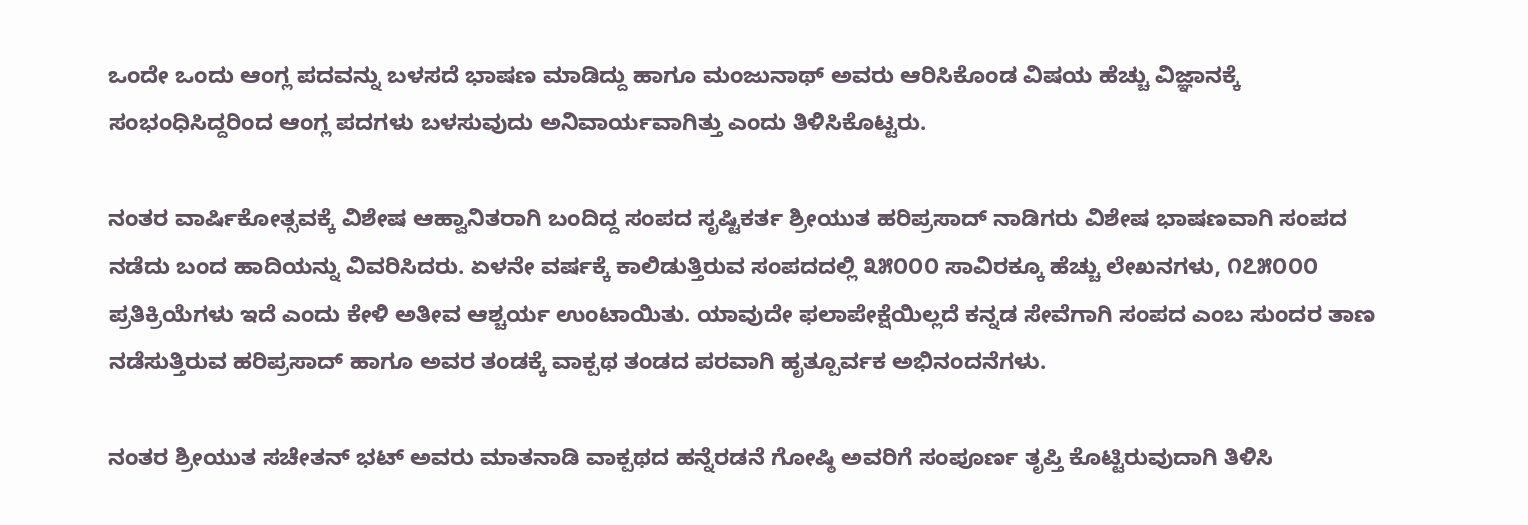ಒಂದೇ ಒಂದು ಆಂಗ್ಲ ಪದವನ್ನು ಬಳಸದೆ ಭಾಷಣ ಮಾಡಿದ್ದು ಹಾಗೂ ಮಂಜುನಾಥ್ ಅವರು ಆರಿಸಿಕೊಂಡ ವಿಷಯ ಹೆಚ್ಚು ವಿಜ್ಞಾನಕ್ಕೆ ಸಂಭಂಧಿಸಿದ್ದರಿಂದ ಆಂಗ್ಲ ಪದಗಳು ಬಳಸುವುದು ಅನಿವಾರ್ಯವಾಗಿತ್ತು ಎಂದು ತಿಳಿಸಿಕೊಟ್ಟರು.

ನಂತರ ವಾರ್ಷಿಕೋತ್ಸವಕ್ಕೆ ವಿಶೇಷ ಆಹ್ವಾನಿತರಾಗಿ ಬಂದಿದ್ದ ಸಂಪದ ಸೃಷ್ಟಿಕರ್ತ ಶ್ರೀಯುತ ಹರಿಪ್ರಸಾದ್ ನಾಡಿಗರು ವಿಶೇಷ ಭಾಷಣವಾಗಿ ಸಂಪದ ನಡೆದು ಬಂದ ಹಾದಿಯನ್ನು ವಿವರಿಸಿದರು. ಏಳನೇ ವರ್ಷಕ್ಕೆ ಕಾಲಿಡುತ್ತಿರುವ ಸಂಪದದಲ್ಲಿ ೩೫೦೦೦ ಸಾವಿರಕ್ಕೂ ಹೆಚ್ಚು ಲೇಖನಗಳು, ೧೭೫೦೦೦ ಪ್ರತಿಕ್ರಿಯೆಗಳು ಇದೆ ಎಂದು ಕೇಳಿ ಅತೀವ ಆಶ್ಚರ್ಯ ಉಂಟಾಯಿತು. ಯಾವುದೇ ಫಲಾಪೇಕ್ಷೆಯಿಲ್ಲದೆ ಕನ್ನಡ ಸೇವೆಗಾಗಿ ಸಂಪದ ಎಂಬ ಸುಂದರ ತಾಣ ನಡೆಸುತ್ತಿರುವ ಹರಿಪ್ರಸಾದ್ ಹಾಗೂ ಅವರ ತಂಡಕ್ಕೆ ವಾಕ್ಪಥ ತಂಡದ ಪರವಾಗಿ ಹೃತ್ಪೂರ್ವಕ ಅಭಿನಂದನೆಗಳು.

ನಂತರ ಶ್ರೀಯುತ ಸಚೇತನ್ ಭಟ್ ಅವರು ಮಾತನಾಡಿ ವಾಕ್ಪಥದ ಹನ್ನೆರಡನೆ ಗೋಷ್ಠಿ ಅವರಿಗೆ ಸಂಪೂರ್ಣ ತೃಪ್ತಿ ಕೊಟ್ಟಿರುವುದಾಗಿ ತಿಳಿಸಿ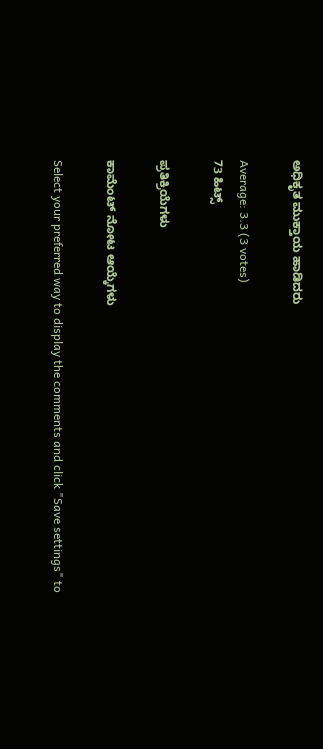ಅಧಿಕೃತ ಮುಕ್ತಾಯ ಹಾಡಿದರು

Average: 3.3 (3 votes)
73 ಹಿಟ್ಸ್

ಪ್ರತಿಕ್ರಿಯೆಗಳು

ಕಾಮೆಂಟ್ ನೋಟ ಆಯ್ಕೆಗಳು

Select your preferred way to display the comments and click "Save settings" to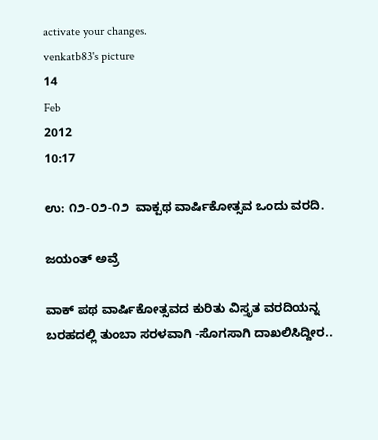activate your changes.
venkatb83's picture
14
Feb
2012
10:17

ಉ: ೧೨-೦೨-೧೨ ‍ ವಾಕ್ಪಥ ವಾರ್ಷಿಕೋತ್ಸವ‌ ಒಂದು ವರದಿ.

ಜಯಂತ್ ಅವ್ರೆ

ವಾಕ್ ಪಥ ವಾರ್ಷಿಕೋತ್ಸವದ ಕುರಿತು ವಿಸ್ತೃತ ವರದಿಯನ್ನ ಬರಹದಲ್ಲಿ ತುಂಬಾ ಸರಳವಾಗಿ -ಸೊಗಸಾಗಿ ದಾಖಲಿಸಿದ್ದೀರ..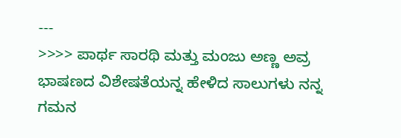---
>>>> ಪಾರ್ಥ ಸಾರಥಿ ಮತ್ತು ಮಂಜು ಅಣ್ಣ ಅವ್ರ ಭಾಷಣದ ವಿಶೇಷತೆಯನ್ನ ಹೇಳಿದ ಸಾಲುಗಳು ನನ್ನ ಗಮನ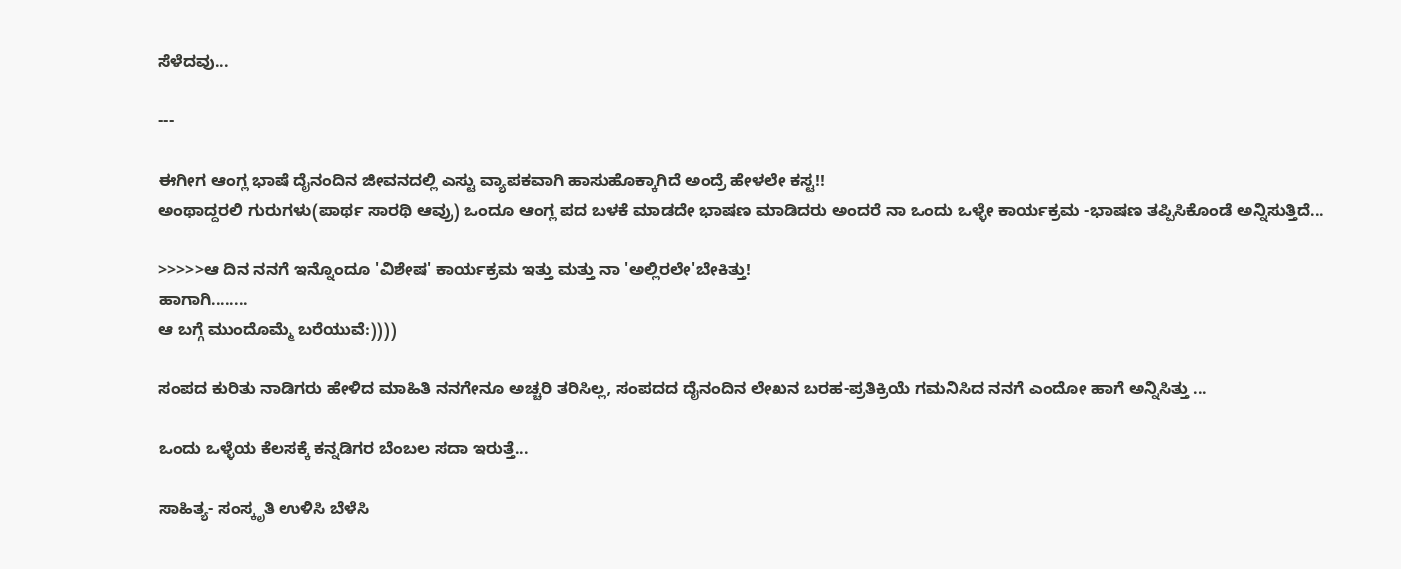ಸೆಳೆದವು...

---

ಈಗೀಗ ಆಂಗ್ಲ ಭಾಷೆ ದೈನಂದಿನ ಜೀವನದಲ್ಲಿ ಎಸ್ಟು ವ್ಯಾಪಕವಾಗಿ ಹಾಸುಹೊಕ್ಕಾಗಿದೆ ಅಂದ್ರೆ ಹೇಳಲೇ ಕಸ್ಟ!!
ಅಂಥಾದ್ದರಲಿ ಗುರುಗಳು(ಪಾರ್ಥ ಸಾರಥಿ ಆವ್ರು) ಒಂದೂ ಆಂಗ್ಲ ಪದ ಬಳಕೆ ಮಾಡದೇ ಭಾಷಣ ಮಾಡಿದರು ಅಂದರೆ ನಾ ಒಂದು ಒಳ್ಳೇ ಕಾರ್ಯಕ್ರಮ -ಭಾಷಣ ತಪ್ಪಿಸಿಕೊಂಡೆ ಅನ್ನಿಸುತ್ತಿದೆ...

>>>>>ಆ ದಿನ ನನಗೆ ಇನ್ನೊಂದೂ 'ವಿಶೇಷ' ಕಾರ್ಯಕ್ರಮ ಇತ್ತು ಮತ್ತು ನಾ 'ಅಲ್ಲಿರಲೇ'ಬೇಕಿತ್ತು!
ಹಾಗಾಗಿ........
ಆ ಬಗ್ಗೆ ಮುಂದೊಮ್ಮೆ ಬರೆಯುವೆ:))))

ಸಂಪದ ಕುರಿತು ನಾಡಿಗರು ಹೇಳಿದ ಮಾಹಿತಿ ನನಗೇನೂ ಅಚ್ಚರಿ ತರಿಸಿಲ್ಲ, ಸಂಪದದ ದೈನಂದಿನ ಲೇಖನ ಬರಹ-ಪ್ರತಿಕ್ರಿಯೆ ಗಮನಿಸಿದ ನನಗೆ ಎಂದೋ ಹಾಗೆ ಅನ್ನಿಸಿತ್ತು ...

ಒಂದು ಒಳ್ಳೆಯ ಕೆಲಸಕ್ಕೆ ಕನ್ನಡಿಗರ ಬೆಂಬಲ ಸದಾ ಇರುತ್ತೆ...

ಸಾಹಿತ್ಯ- ಸಂಸ್ಕೃತಿ ಉಳಿಸಿ ಬೆಳೆಸಿ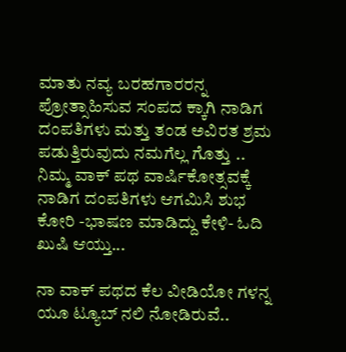ಮಾತು ನವ್ಯ ಬರಹಗಾರರನ್ನ ಪ್ರೋತ್ಸಾಹಿಸುವ ಸಂಪದ ಕ್ಕಾಗಿ ನಾಡಿಗ ದಂಪತಿಗಳು ಮತ್ತು ತಂಡ ಅವಿರತ ಶ್ರಮ ಪಡುತ್ತಿರುವುದು ನಮಗೆಲ್ಲ ಗೊತ್ತು ..
ನಿಮ್ಮ ವಾಕ್ ಪಥ ವಾರ್ಷಿಕೋತ್ಸವಕ್ಕೆ ನಾಡಿಗ ದಂಪತಿಗಳು ಆಗಮಿಸಿ ಶುಭ ಕೋರಿ -ಭಾಷಣ ಮಾಡಿದ್ದು ಕೇಳಿ- ಓದಿ ಖುಷಿ ಆಯ್ತು...

ನಾ ವಾಕ್ ಪಥದ ಕೆಲ ವೀಡಿಯೋ ಗಳನ್ನ ಯೂ ಟ್ಯೂಬ್ ನಲಿ ನೋಡಿರುವೆ..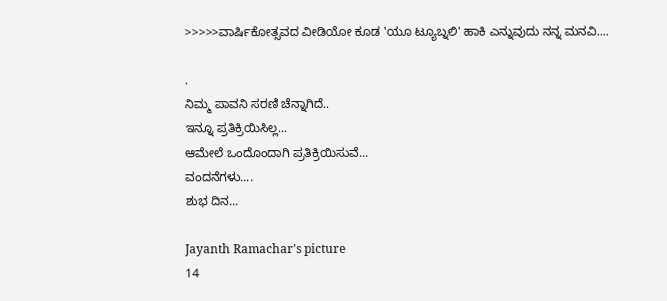>>>>>ವಾರ್ಷಿಕೋತ್ಸವದ ವೀಡಿಯೋ ಕೂಡ 'ಯೂ ಟ್ಯೂಬ್ನಲಿ' ಹಾಕಿ ಎನ್ನುವುದು ನನ್ನ ಮನವಿ....

.
ನಿಮ್ಮ ಪಾವನಿ ಸರಣಿ ಚೆನ್ನಾಗಿದೆ..
ಇನ್ನೂ ಪ್ರತಿಕ್ರಿಯಿಸಿಲ್ಲ...
ಆಮೇಲೆ ಒಂದೊಂದಾಗಿ ಪ್ರತಿಕ್ರಿಯಿಸುವೆ...
ವಂದನೆಗಳು....
ಶುಭ ದಿನ...

Jayanth Ramachar's picture
14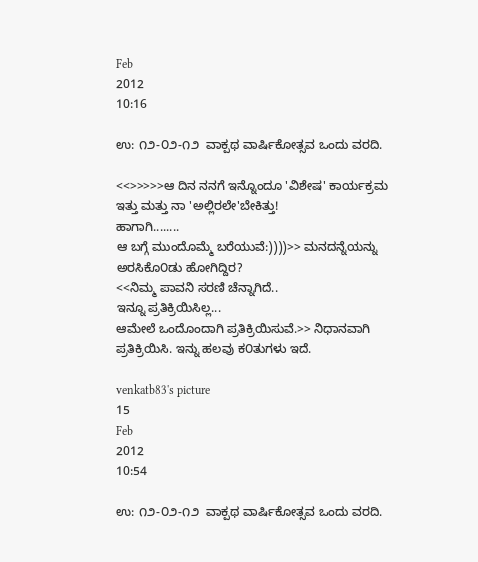Feb
2012
10:16

ಉ: ೧೨-೦೨-೧೨ ‍ ವಾಕ್ಪಥ ವಾರ್ಷಿಕೋತ್ಸವ‌ ಒಂದು ವರದಿ.

<<>>>>>ಆ ದಿನ ನನಗೆ ಇನ್ನೊಂದೂ 'ವಿಶೇಷ' ಕಾರ್ಯಕ್ರಮ ಇತ್ತು ಮತ್ತು ನಾ 'ಅಲ್ಲಿರಲೇ'ಬೇಕಿತ್ತು!
ಹಾಗಾಗಿ........
ಆ ಬಗ್ಗೆ ಮುಂದೊಮ್ಮೆ ಬರೆಯುವೆ:))))>> ಮನದನ್ನೆಯನ್ನು ಅರಸಿಕೊ೦ಡು ಹೋಗಿದ್ದಿರ?
<<ನಿಮ್ಮ ಪಾವನಿ ಸರಣಿ ಚೆನ್ನಾಗಿದೆ..
ಇನ್ನೂ ಪ್ರತಿಕ್ರಿಯಿಸಿಲ್ಲ...
ಆಮೇಲೆ ಒಂದೊಂದಾಗಿ ಪ್ರತಿಕ್ರಿಯಿಸುವೆ.>> ನಿಧಾನವಾಗಿ ಪ್ರತಿಕ್ರಿಯಿಸಿ. ಇನ್ನು ಹಲವು ಕ೦ತುಗಳು ಇದೆ.

venkatb83's picture
15
Feb
2012
10:54

ಉ: ೧೨-೦೨-೧೨ ‍ ವಾಕ್ಪಥ ವಾರ್ಷಿಕೋತ್ಸವ‌ ಒಂದು ವರದಿ.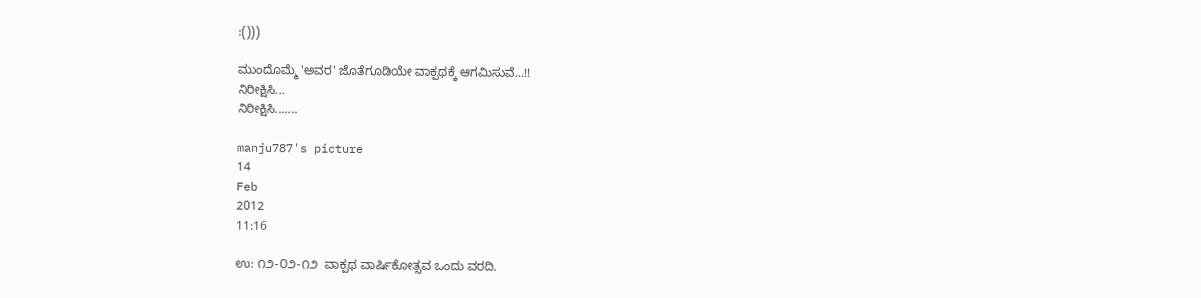:()))

ಮುಂದೊಮ್ಮೆ 'ಅವರ' ಜೊತೆಗೂಡಿಯೇ ವಾಕ್ಪಥಕ್ಕೆ ಆಗಮಿಸುವೆ...!!
ನಿರೀಕ್ಷಿಸಿ...
ನಿರೀಕ್ಷಿಸಿ.......

manju787's picture
14
Feb
2012
11:16

ಉ: ೧೨-೦೨-೧೨ ‍ ವಾಕ್ಪಥ ವಾರ್ಷಿಕೋತ್ಸವ‌ ಒಂದು ವರದಿ.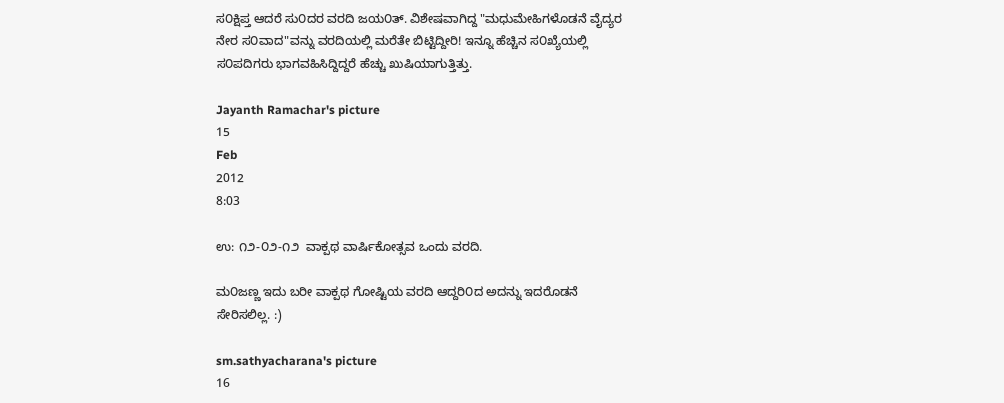ಸ೦ಕ್ಷಿಪ್ತ ಆದರೆ ಸು೦ದರ ವರದಿ ಜಯ೦ತ್. ವಿಶೇಷವಾಗಿದ್ದ "ಮಧುಮೇಹಿಗಳೊಡನೆ ವೈದ್ಯರ ನೇರ ಸ೦ವಾದ"ವನ್ನು ವರದಿಯಲ್ಲಿ ಮರೆತೇ ಬಿಟ್ಟಿದ್ದೀರಿ! ಇನ್ನೂ ಹೆಚ್ಚಿನ ಸ೦ಖ್ಯೆಯಲ್ಲಿ ಸ೦ಪದಿಗರು ಭಾಗವಹಿಸಿದ್ದಿದ್ದರೆ ಹೆಚ್ಚು ಖುಷಿಯಾಗುತ್ತಿತ್ತು.

Jayanth Ramachar's picture
15
Feb
2012
8:03

ಉ: ೧೨-೦೨-೧೨ ‍ ವಾಕ್ಪಥ ವಾರ್ಷಿಕೋತ್ಸವ‌ ಒಂದು ವರದಿ.

ಮ೦ಜಣ್ಣ ಇದು ಬರೀ ವಾಕ್ಪಥ ಗೋಷ್ಟಿಯ ವರದಿ ಆದ್ದರಿ೦ದ ಅದನ್ನು ಇದರೊಡನೆ ಸೇರಿಸಲಿಲ್ಲ. :)

sm.sathyacharana's picture
16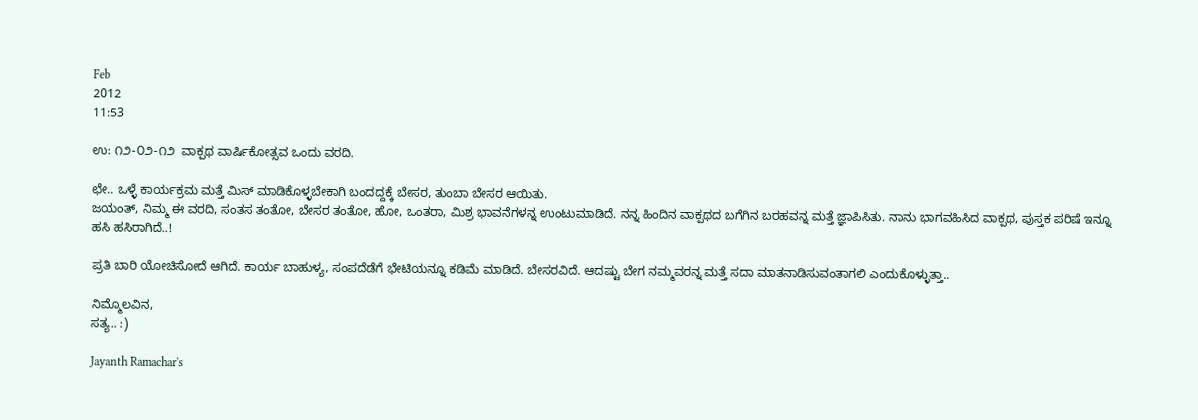Feb
2012
11:53

ಉ: ೧೨-೦೨-೧೨ ‍ ವಾಕ್ಪಥ ವಾರ್ಷಿಕೋತ್ಸವ‌ ಒಂದು ವರದಿ.

ಛೇ.. ಒಳ್ಳೆ ಕಾರ್ಯಕ್ರಮ ಮತ್ತೆ ಮಿಸ್ ಮಾಡಿಕೊಳ್ಳಬೇಕಾಗಿ ಬಂದದ್ದಕ್ಕೆ ಬೇಸರ, ತುಂಬಾ ಬೇಸರ ಆಯಿತು.
ಜಯಂತ್, ನಿಮ್ಮ ಈ ವರದಿ, ಸಂತಸ ತಂತೋ, ಬೇಸರ ತಂತೋ, ಹೋ, ಒಂತರಾ, ಮಿಶ್ರ ಭಾವನೆಗಳನ್ನ ಉಂಟುಮಾಡಿದೆ. ನನ್ನ ಹಿಂದಿನ ವಾಕ್ಪಥದ ಬಗೆಗಿನ ಬರಹವನ್ನ ಮತ್ತೆ ಜ್ಞಾಪಿಸಿತು. ನಾನು ಭಾಗವಹಿಸಿದ ವಾಕ್ಪಥ, ಪುಸ್ತಕ ಪರಿಷೆ ಇನ್ನೂ ಹಸಿ ಹಸಿರಾಗಿದೆ..!

ಪ್ರತಿ ಬಾರಿ ಯೋಚಿಸೋದೆ ಆಗಿದೆ. ಕಾರ್ಯ ಬಾಹುಳ್ಯ, ಸಂಪದೆಡೆಗೆ ಭೇಟಿಯನ್ನೂ ಕಡಿಮೆ ಮಾಡಿದೆ. ಬೇಸರವಿದೆ. ಆದಷ್ಟು ಬೇಗ ನಮ್ಮವರನ್ನ ಮತ್ತೆ ಸದಾ ಮಾತನಾಡಿಸುವಂತಾಗಲಿ ಎಂದುಕೊಳ್ಳುತ್ತಾ..

ನಿಮ್ಮೊಲವಿನ,
ಸತ್ಯ.. :)

Jayanth Ramachar's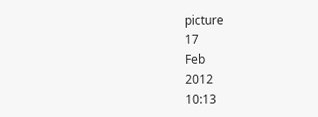picture
17
Feb
2012
10:13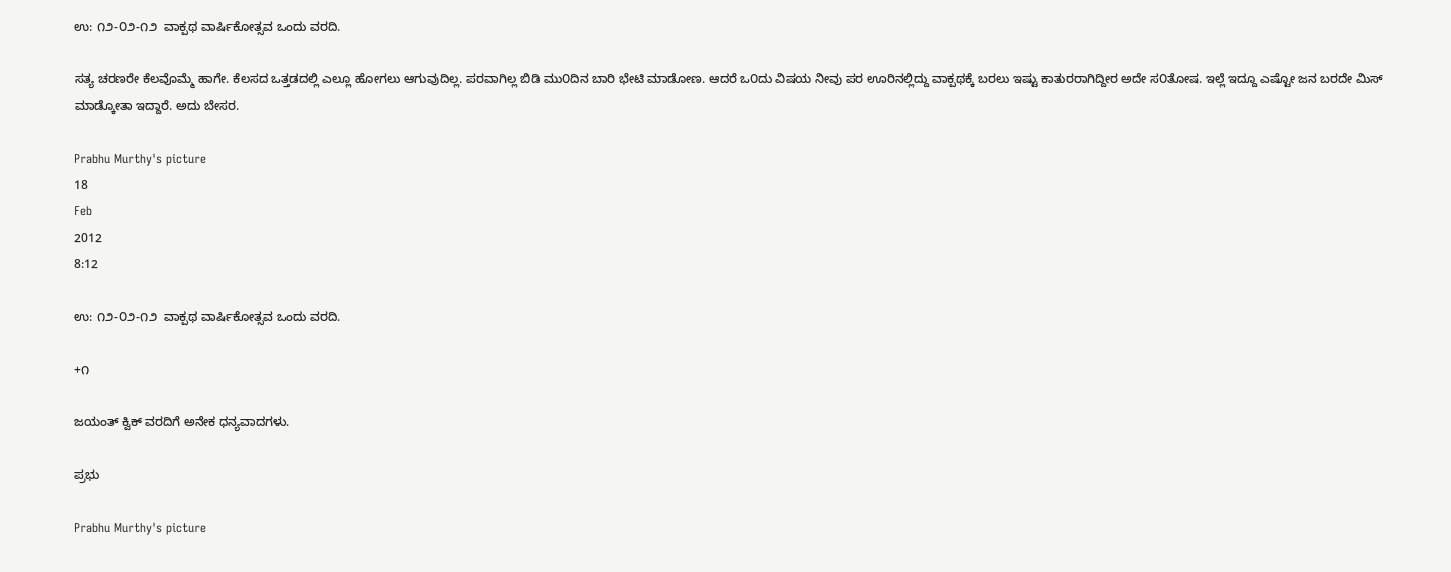ಉ: ೧೨-೦೨-೧೨ ‍ ವಾಕ್ಪಥ ವಾರ್ಷಿಕೋತ್ಸವ‌ ಒಂದು ವರದಿ.

ಸತ್ಯ ಚರಣರೇ ಕೆಲವೊಮ್ಮೆ ಹಾಗೇ. ಕೆಲಸದ ಒತ್ತಡದಲ್ಲಿ ಎಲ್ಲೂ ಹೋಗಲು ಆಗುವುದಿಲ್ಲ. ಪರವಾಗಿಲ್ಲ ಬಿಡಿ ಮು೦ದಿನ ಬಾರಿ ಭೇಟಿ ಮಾಡೋಣ. ಆದರೆ ಒ೦ದು ವಿಷಯ ನೀವು ಪರ ಊರಿನಲ್ಲಿದ್ದು ವಾಕ್ಪಥಕ್ಕೆ ಬರಲು ಇಷ್ಟು ಕಾತುರರಾಗಿದ್ದೀರ ಅದೇ ಸ೦ತೋಷ. ಇಲ್ಲೆ ಇದ್ದೂ ಎಷ್ಟೋ ಜನ ಬರದೇ ಮಿಸ್ ಮಾಡ್ಕೋತಾ ಇದ್ದಾರೆ. ಅದು ಬೇಸರ.

Prabhu Murthy's picture
18
Feb
2012
8:12

ಉ: ೧೨-೦೨-೧೨ ‍ ವಾಕ್ಪಥ ವಾರ್ಷಿಕೋತ್ಸವ‌ ಒಂದು ವರದಿ.

+೧

ಜಯಂತ್ ಕ್ವಿಕ್ ವರದಿಗೆ ಅನೇಕ ಧನ್ಯವಾದಗಳು.

ಪ್ರಭು

Prabhu Murthy's picture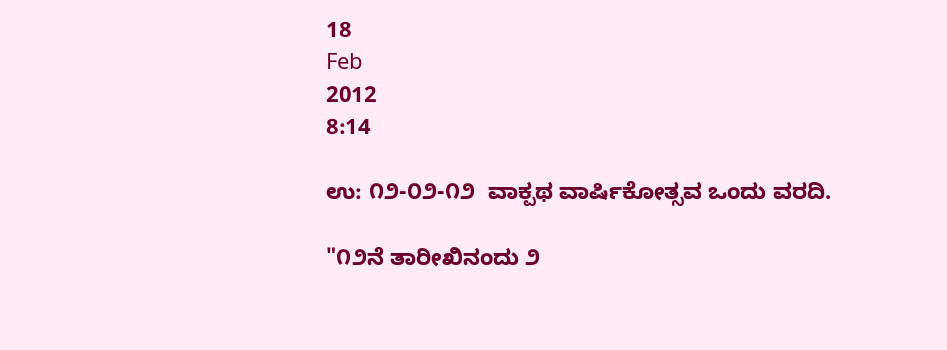18
Feb
2012
8:14

ಉ: ೧೨-೦೨-೧೨ ‍ ವಾಕ್ಪಥ ವಾರ್ಷಿಕೋತ್ಸವ‌ ಒಂದು ವರದಿ.

"೧೨ನೆ ತಾರೀಖಿನಂದು ೨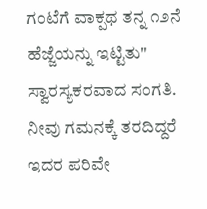ಗಂಟೆಗೆ ವಾಕ್ಪಥ ತನ್ನ ೧೨ನೆ ಹೆಜ್ಜೆಯನ್ನು ಇಟ್ಟಿತು"
ಸ್ವಾರಸ್ಯಕರವಾದ ಸಂಗತಿ. ನೀವು ಗಮನಕ್ಕೆ ತರದಿದ್ದರೆ ಇದರ ಪರಿವೇ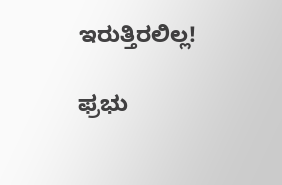ಇರುತ್ತಿರಲಿಲ್ಲ!

ಫ್ರಭು